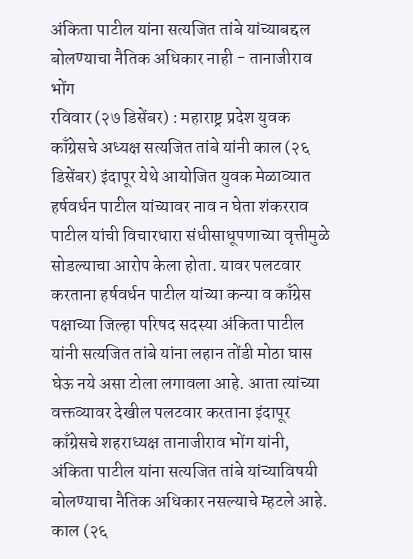अंकिता पाटील यांना सत्यजित तांबे यांच्याबद्दल बोलण्याचा नैतिक अधिकार नाही - तानाजीराव भोंग
रविवार (२७ डिसेंबर) : महाराष्ट्र प्रदेश युवक काँग्रेसचे अध्यक्ष सत्यजित तांबे यांनी काल (२६ डिसेंबर) इंदापूर येथे आयोजित युवक मेळाव्यात हर्षवर्धन पाटील यांच्यावर नाव न घेता शंकरराव पाटील यांची विचारधारा संधीसाधूपणाच्या वृत्तीमुळे सोडल्याचा आरोप केला होता. यावर पलटवार करताना हर्षवर्धन पाटील यांच्या कन्या व काँग्रेस पक्षाच्या जिल्हा परिषद सदस्या अंकिता पाटील यांनी सत्यजित तांबे यांना लहान तोंडी मोठा घास घेऊ नये असा टोला लगावला आहे. आता त्यांच्या वक्तव्यावर देखील पलटवार करताना इंदापूर काँग्रेसचे शहराध्यक्ष तानाजीराव भोंग यांनी, अंकिता पाटील यांना सत्यजित तांबे यांच्याविषयी बोलण्याचा नैतिक अधिकार नसल्याचे म्हटले आहे.
काल (२६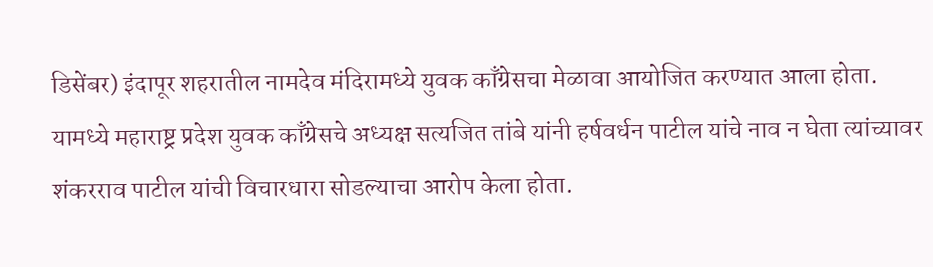डिसेंबर) इंदापूर शहरातील नामदेव मंदिरामध्ये युवक काँग्रेसचा मेळावा आयोजित करण्यात आला होता. यामध्ये महाराष्ट्र प्रदेश युवक काँग्रेसचे अध्यक्ष सत्यजित तांबे यांनी हर्षवर्धन पाटील यांचे नाव न घेता त्यांच्यावर शंकरराव पाटील यांची विचारधारा सोडल्याचा आरोप केला होता.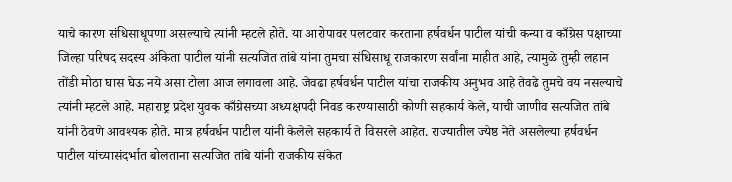याचे कारण संधिसाधूपणा असल्याचे त्यांनी म्हटले होते. या आरोपावर पलटवार करताना हर्षवर्धन पाटील यांची कन्या व काँग्रेस पक्षाच्या जिल्हा परिषद सदस्य अंकिता पाटील यांनी सत्यजित तांबे यांना तुमचा संधिसाधू राजकारण सर्वांना माहीत आहे, त्यामुळे तुम्ही लहान तोंडी मोठा घास घेऊ नये असा टोला आज लगावला आहे. जेवढा हर्षवर्धन पाटील यांचा राजकीय अनुभव आहे तेवढे तुमचे वय नसल्याचे त्यांनी म्हटले आहे. महाराष्ट्र प्रदेश युवक काँग्रेसच्या अध्यक्षपदी निवड करण्यासाठी कोणी सहकार्य केले, याची जाणीव सत्यजित तांबे यांनी ठेवणे आवश्यक होते. मात्र हर्षवर्धन पाटील यांनी केलेले सहकार्य ते विसरले आहेत. राज्यातील ज्येष्ठ नेते असलेल्या हर्षवर्धन पाटील यांच्यासंदर्भात बोलताना सत्यजित तांबे यांनी राजकीय संकेत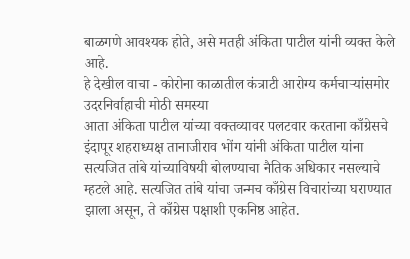बाळगणे आवश्यक होते, असे मतही अंकिता पाटील यांनी व्यक्त केले आहे.
हे देखील वाचा - कोरोना काळातील कंत्राटी आरोग्य कर्मचाऱ्यांसमोर उदरनिर्वाहाची मोठी समस्या
आता अंकिता पाटील यांच्या वक्तव्यावर पलटवार करताना काँग्रेसचे इंदापूर शहराध्यक्ष तानाजीराव भोंग यांनी अंकिता पाटील यांना सत्यजित तांबे यांच्याविषयी बोलण्याचा नैतिक अधिकार नसल्याचे म्हटले आहे. सत्यजित तांबे यांचा जन्मच काँग्रेस विचारांच्या घराण्यात झाला असून, ते काँग्रेस पक्षाशी एकनिष्ठ आहेत.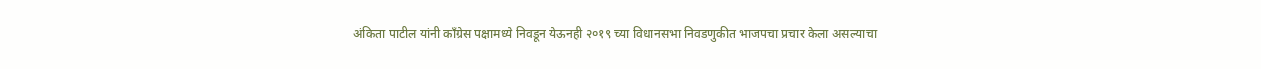अंकिता पाटील यांनी काँग्रेस पक्षामध्ये निवडून येऊनही २०१९ च्या विधानसभा निवडणुकीत भाजपचा प्रचार केला असल्याचा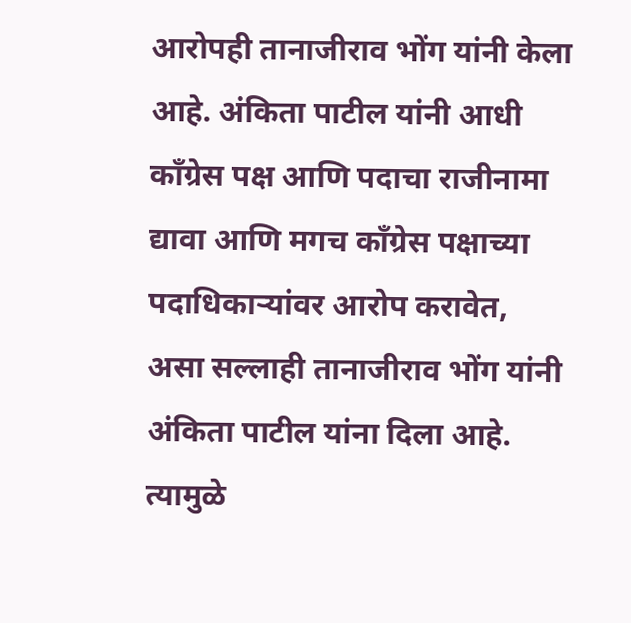आरोपही तानाजीराव भोंग यांनी केला आहे. अंकिता पाटील यांनी आधी काँग्रेस पक्ष आणि पदाचा राजीनामा द्यावा आणि मगच काँग्रेस पक्षाच्या पदाधिकाऱ्यांवर आरोप करावेत, असा सल्लाही तानाजीराव भोंग यांनी अंकिता पाटील यांना दिला आहे. त्यामुळे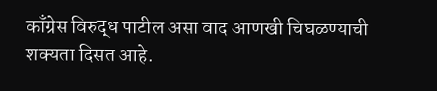काँग्रेस विरुद्ध पाटील असा वाद आणखी चिघळण्याची शक्यता दिसत आहे.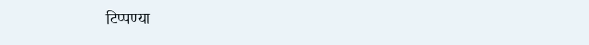टिप्पण्या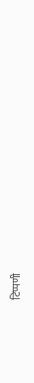टिप्पणी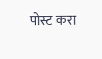पोस्ट करा